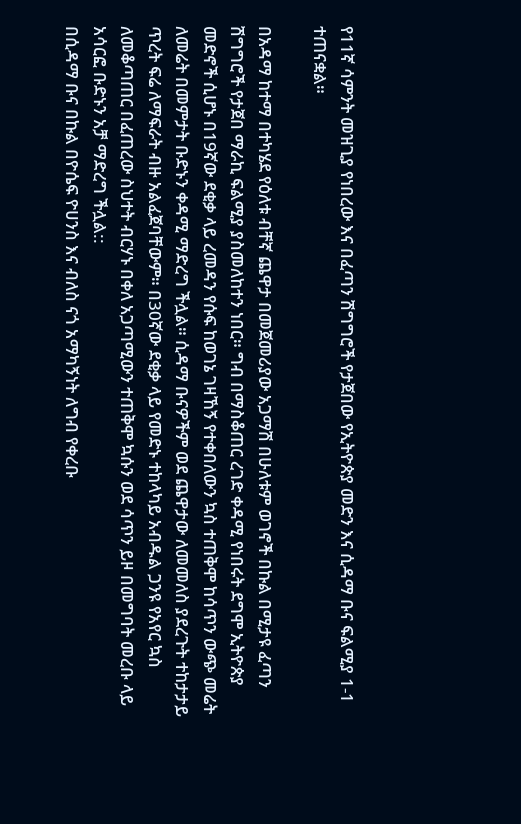የ11ኛ ሳምንት መዝጊያ የነበረው እና በፈጣን ሽግግሮች የታጀበው የኢትዮጵያ መድን እና ሲዳማ ቡና ፍልሚያ 1-1 ተጠናቋል።

በአዳማ ከተማ በተካሄደ የዕለቱ ብቸኛ ጨዋታ በመጀመሪያው አጋማሽ በሁለቱም ወገኖች በኩል በሚታዩ ፈጣን ሽግግሮች የታጀበ ማራኪ ፍልሚያ ያስመለከተን ነበር። ግብ በማስቆጠር ረገድ ቀዳሚ የነበሩት ደግሞ ኢትዮጵያ መድኖች ሲሆኑ በ19ኛው ደቂቃ ላይ ረመዳን የሱፍ ከወገኔ ገዛኸኝ የተቀበለውን ኳስ ተጠቅሞ ከሳጥን ውጭ መሬት ለመሬት በመምታት ቡድኑን ቀዳሚ ማድረግ ችሏል። ሲዳማ ቡናዎችም ወደ ጨዋታው ለመመለስ ያደረጉት ተከታታይ ጥረት ፍሬ ለማፍራት ብዙ አልፈጀባቸውም። በ30ኛው ደቂቃ ላይ የመድኑ ተከላካይ አብዱል ጋንዩ የአየር ኳስ ለመቆጣጠር በፈጠረው ስህተት ብርሃኑ በቀለ አጋጣሚውን ተጠቅሞ ኳሱን ወደ ሳጥን ይዞ በመግባት መረቡ ላይ አሳርፎ ቡድኑን አቻ ማድረግ ችሏል::
በሲዳማ ቡና በኩል በዮሴፍ ዮሀንስ እና ብለስ ናጎ አማካኝነት ለግብ የቀረቡ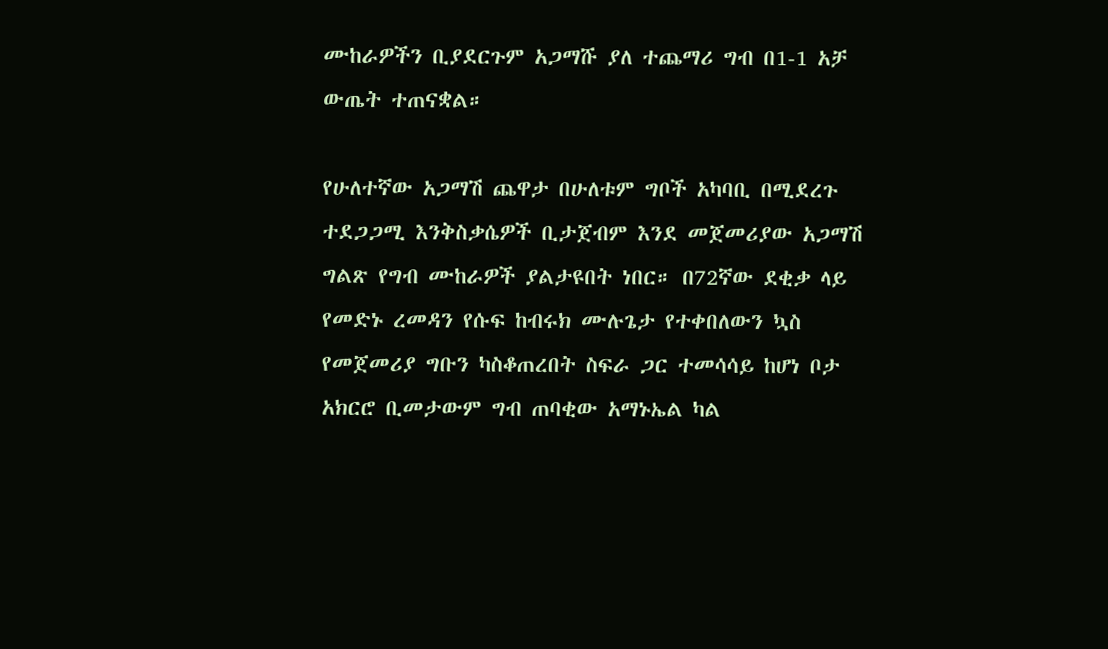ሙከራዎችን ቢያደርጉም አጋማሹ ያለ ተጨማሪ ግብ በ1-1 አቻ ውጤት ተጠናቋል።

የሁለተኛው አጋማሽ ጨዋታ በሁለቱም ግቦች አካባቢ በሚደረጉ ተደጋጋሚ እንቅስቃሴዎች ቢታጀብም እንደ መጀመሪያው አጋማሽ ግልጽ የግብ ሙከራዎች ያልታዩበት ነበር። በ72ኛው ደቂቃ ላይ የመድኑ ረመዳን የሱፍ ከብሩክ ሙሉጌታ የተቀበለውን ኳስ የመጀመሪያ ግቡን ካስቆጠረበት ስፍራ ጋር ተመሳሳይ ከሆነ ቦታ አክርሮ ቢመታውም ግብ ጠባቂው አማኑኤል ካል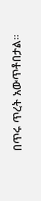በጥሩ ጥረት አውጥቶበታል።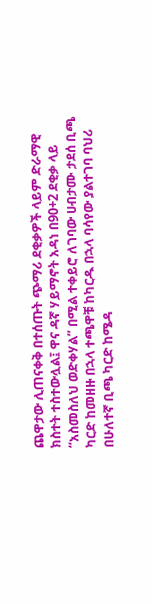ጨዋታው ሊጠናቀቅ በተሰጡት ጭማሪ ደቂቃዎች ላይም ድራማዊ ክስተት ተስተውሏል፤ ዋና ዳኛ ሃይማኖት አዳነ በ90+2 ደቂቃ ላይ “አስመስለህ ወድቀሃል” በሚል ተቀይሮ ለገባው ሀብታሙ ታደሰ ቢጫ ካርድ ከመዘዙ በኋላ ተጫዋቹ ከካርዱ በኋላ ባሳየው ያልተገባ ባህሪ በሁለተኛ ቢጫ ካርድ ከሜዳ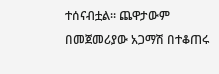ተሰናብቷል። ጨዋታውም በመጀመሪያው አጋማሽ በተቆጠሩ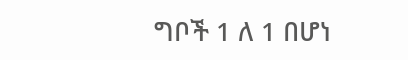ግቦች 1 ለ 1 በሆነ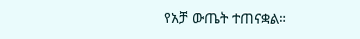የአቻ ውጤት ተጠናቋል።